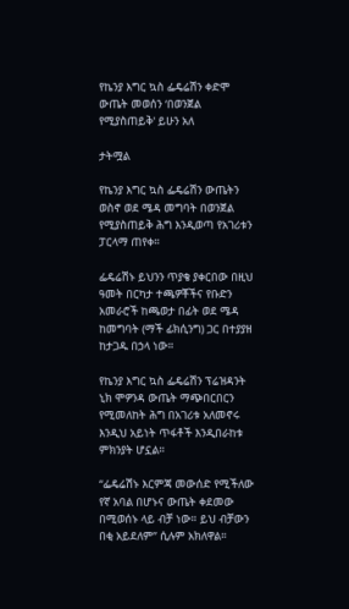የኬንያ እግር ኳስ ፌዴሬሽን ቀድሞ ውጤት መወሰን ‘በወንጀል የሚያስጠይቅ' ይሁን አለ

ታትሟል

የኬንያ እግር ኳስ ፌዴሬሽን ውጤትን ወስኖ ወደ ሜዳ መግባት በወንጀል የሚያስጠይቅ ሕግ እንዲወጣ የአገሪቱን ፓርላማ ጠየቀ።

ፌዴሬሽኑ ይህንን ጥያቄ ያቀርበው በዚህ ዓመት በርካታ ተጫዎቾችና የቡድን አመራሮች ከጫወታ በፊት ወደ ሜዳ ከመግባት (ማች ፊክሲንግ) ጋር በተያያዘ ከታጋዱ በኃላ ነው።

የኬንያ እግር ኳስ ፌዴሬሽን ፕሬዝዳንት ኒክ ሞዎንዳ ውጤት ማጭበርበርን የሚመለከት ሕግ በአገሪቱ አለመኖሩ እንዲህ አይነት ጥፋቶች እንዲበራከቱ ምክንያት ሆኗል።

“ፌዴሬሽኑ እርምጃ መውሰድ የሚችለው የኛ አባል በሆኑና ውጤት ቀደመው በሚወሰኑ ላይ ብቻ ነው። ይህ ብቻውን በቂ አይደለም” ሲሉም አክለዋል።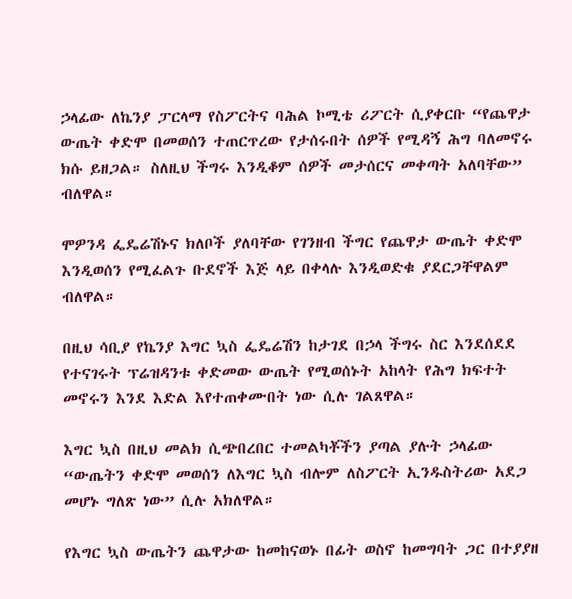ኃላፊው ለኬንያ ፓርላማ የስፖርትና ባሕል ኮሚቴ ሪፖርት ሲያቀርቡ “የጨዋታ ውጤት ቀድሞ በመወሰን ተጠርጥረው የታሰሩበት ሰዎች የሚዳኝ ሕግ ባለመኖሩ ክሱ ይዘጋል። ስለዚህ ችግሩ እንዲቆም ሰዎች መታሰርና መቀጣት አለባቸው” ብለዋል።

ሞዎንዳ ፌዴሬሽኑና ክለቦች ያለባቸው የገንዘብ ችግር የጨዋታ ውጤት ቀድሞ እንዲወሰን የሚፈልጉ ቡደኖች እጅ ላይ በቀላሉ እንዲወድቁ ያደርጋቸዋልም ብለዋል።

በዚህ ሳቢያ የኬንያ እግር ኳስ ፌዴሬሽን ከታገደ በኃላ ችግሩ ስር እንደሰደደ የተናገሩት ፕሬዝዳንቱ ቀድመው ውጤት የሚወሰኑት አከላት የሕግ ክፍተት መኖሩን እንደ እድል እየተጠቀሙበት ነው ሲሉ ገልጸዋል።

እግር ኳስ በዚህ መልክ ሲጭበረበር ተመልካቾችን ያጣል ያሉት ኃላፊው “ውጤትን ቀድሞ መወሰን ለእግር ኳስ ብሎም ለስፖርት ኢንዱስትሪው አደጋ መሆኑ ግለጽ ነው” ሲሉ አክለዋል።

የእግር ኳስ ውጤትን ጨዋታው ከመከናወኑ በፊት ወስኖ ከመግባት ጋር በተያያዘ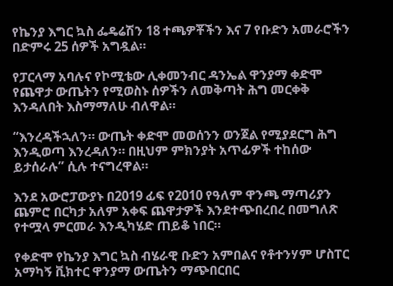የኬንያ እግር ኳስ ፌዴሬሽን 18 ተጫዎቾችን እና 7 የቡድን አመራሮችን በድምሩ 25 ሰዎች አግዷል።

የፓርላማ አባሉና የኮሚቴው ሊቀመንብር ዳንኤል ዋንያማ ቀድሞ የጨዋታ ውጤትን የሚወስኑ ሰዎችን ለመቅጣት ሕግ መርቀቅ እንዳለበት እስማማለሁ ብለዋል።

“እንረዳችኋለን። ውጤት ቀድሞ መወሰንን ወንጀል የሚያደርግ ሕግ እንዲወጣ እንረዳለን። በዚህም ምክንያት አጥፊዎች ተከሰው ይታሰራሉ” ሲሉ ተናግረዋል።

እንደ አውሮፓውያኑ በ2019 ፊፍ የ2010 የዓለም ዋንጫ ማጣሪያን ጨምሮ በርካታ አለም አቀፍ ጨዋታዎች እንደተጭበረበረ በመግለጽ የተሟላ ምርመራ እንዲካሄድ ጠይቆ ነበር።

የቀድሞ የኬንያ እግር ኳስ ብሄራዊ ቡድን አምበልና የቶተንሃም ሆስፐር አማካኝ ቪክተር ዋንያማ ውጤትን ማጭበርበር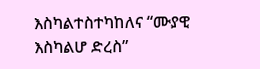እስካልተስተካከለና “ሙያዊ እስካልሆ ድረስ”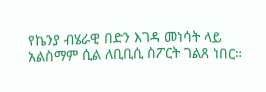የኬንያ ብሄራዊ በድን እገዳ መነሳት ላይ አልስማም ሲል ለቢቢሲ ስፖርት ገልጸ ነበር።